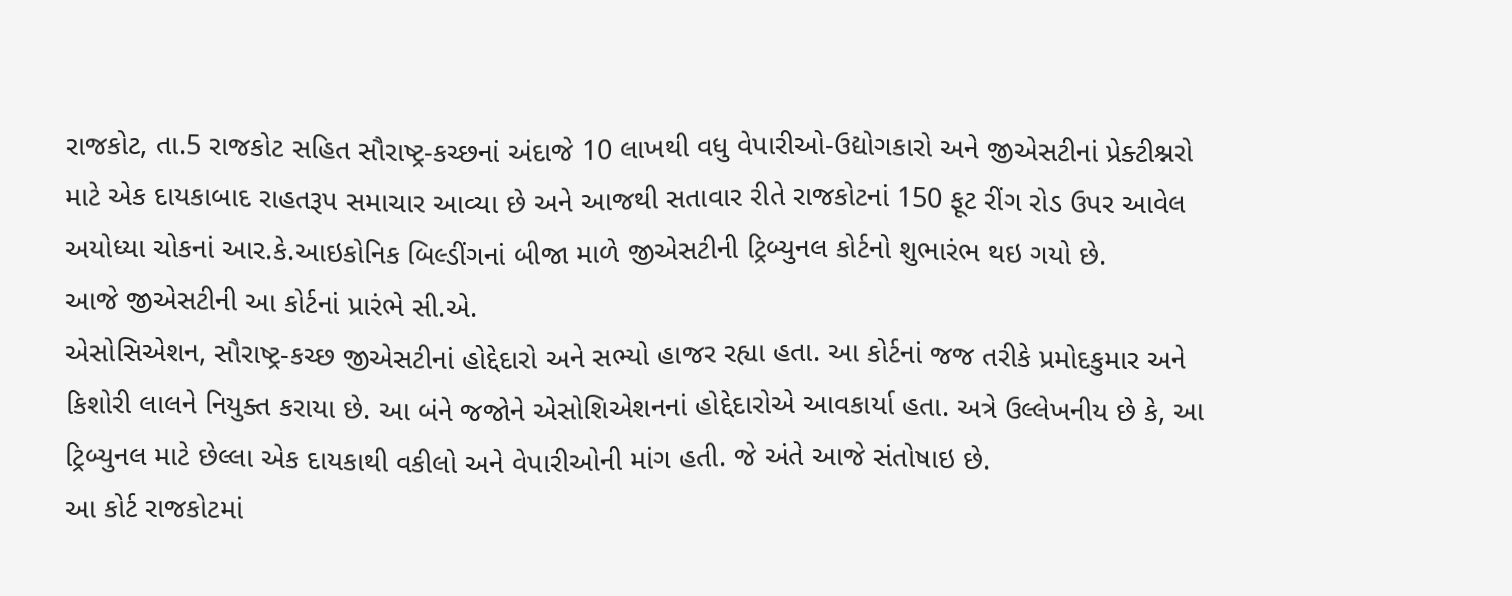રાજકોટ, તા.5 રાજકોટ સહિત સૌરાષ્ટ્ર-કચ્છનાં અંદાજે 10 લાખથી વધુ વેપારીઓ-ઉદ્યોગકારો અને જીએસટીનાં પ્રેક્ટીશ્નરો માટે એક દાયકાબાદ રાહતરૂપ સમાચાર આવ્યા છે અને આજથી સતાવાર રીતે રાજકોટનાં 150 ફૂટ રીંગ રોડ ઉપર આવેલ અયોધ્યા ચોકનાં આર.કે.આઇકોનિક બિલ્ડીંગનાં બીજા માળે જીએસટીની ટ્રિબ્યુનલ કોર્ટનો શુભારંભ થઇ ગયો છે.
આજે જીએસટીની આ કોર્ટનાં પ્રારંભે સી.એ.
એસોસિએશન, સૌરાષ્ટ્ર-કચ્છ જીએસટીનાં હોદ્દેદારો અને સભ્યો હાજર રહ્યા હતા. આ કોર્ટનાં જજ તરીકે પ્રમોદકુમાર અને કિશોરી લાલને નિયુક્ત કરાયા છે. આ બંને જજોને એસોશિએશનનાં હોદ્દેદારોએ આવકાર્યા હતા. અત્રે ઉલ્લેખનીય છે કે, આ ટ્રિબ્યુનલ માટે છેલ્લા એક દાયકાથી વકીલો અને વેપારીઓની માંગ હતી. જે અંતે આજે સંતોષાઇ છે.
આ કોર્ટ રાજકોટમાં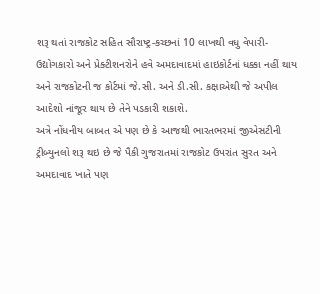શરૂ થતાં રાજકોટ સહિત સૌરાષ્ટ્ર-કચ્છનાં 10 લાખથી વધુ વેપારી-ઉદ્યોગકારો અને પ્રેક્ટીશનરોને હવે અમદાવાદમાં હાઇકોર્ટનાં ધક્કા નહીં થાય અને રાજકોટની જ કોર્ટમાં જે.સી. અને ડી.સી. કક્ષાએથી જે અપીલ આદેશો નાંજૂર થાય છે તેને પડકારી શકાશે.
અત્રે નોંધનીય બાબત એ પણ છે કે આજથી ભારતભરમાં જીએસટીની ટ્રીબ્યુનલો શરૂ થઇ છે જે પૈકી ગુજરાતમાં રાજકોટ ઉપરાંત સુરત અને અમદાવાદ ખાતે પણ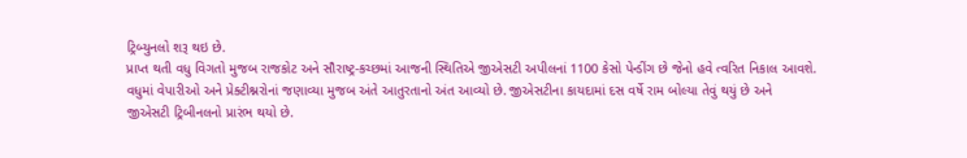ટ્રિબ્યુનલો શરૂ થઇ છે.
પ્રાપ્ત થતી વધુ વિગતો મુજબ રાજકોટ અને સૌરાષ્ટ્ર-કચ્છમાં આજની સ્થિતિએ જીએસટી અપીલનાં 1100 કેસો પેન્ડીંગ છે જેનો હવે ત્વરિત નિકાલ આવશે.
વધુમાં વેપારીઓ અને પ્રેક્ટીશ્નરોનાં જણાવ્યા મુજબ અંતે આતુરતાનો અંત આવ્યો છે. જીએસટીના કાયદામાં દસ વર્ષે રામ બોલ્યા તેવું થયું છે અને જીએસટી ટ્રિબીનલનો પ્રારંભ થયો છે.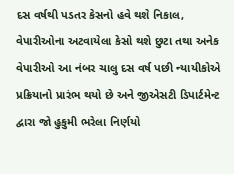દસ વર્ષથી પડતર કેસનો હવે થશે નિકાલ, વેપારીઓના અટવાયેલા કેસો થશે છુટા તથા અનેક વેપારીઓ આ નંબર ચાલુ દસ વર્ષ પછી ન્યાયીકોએ પ્રક્રિયાનો પ્રારંભ થયો છે અને જીએસટી ડિપાર્ટમેન્ટ દ્વારા જો હુકુમી ભરેલા નિર્ણયો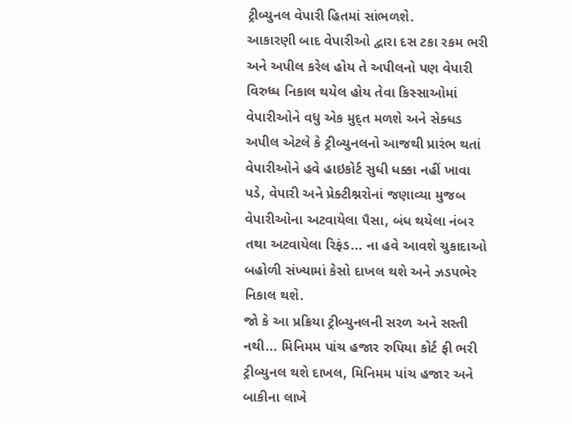ટ્રીબ્યુનલ વેપારી હિતમાં સાંભળશે.
આકારણી બાદ વેપારીઓ દ્વારા દસ ટકા રકમ ભરી અને અપીલ કરેલ હોય તે અપીલનો પણ વેપારી વિરુધ્ધ નિકાલ થયેલ હોય તેવા કિસ્સાઓમાં વેપારીઓને વધુ એક મુદ્ત મળશે અને સેક્ધડ અપીલ એટલે કે ટ્રીબ્યુનલનો આજથી પ્રારંભ થતાં વેપારીઓને હવે હાઇકોર્ટ સુધી ધક્કા નહીં ખાવા પડે, વેપારી અને પ્રેક્ટીશ્નરોનાં જણાવ્યા મુજબ વેપારીઓના અટવાયેલા પૈસા, બંધ થયેલા નંબર તથા અટવાયેલા રિફંડ... ના હવે આવશે ચુકાદાઓ બહોળી સંખ્યામાં કેસો દાખલ થશે અને ઝડપભેર નિકાલ થશે.
જો કે આ પ્રક્રિયા ટ્રીબ્યુનલની સરળ અને સસ્તી નથી... મિનિમમ પાંચ હજાર રુપિયા કોર્ટ ફી ભરી ટ્રીબ્યુનલ થશે દાખલ, મિનિમમ પાંચ હજાર અને બાકીના લાખે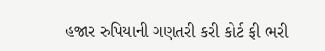હજાર રુપિયાની ગણતરી કરી કોર્ટ ફી ભરી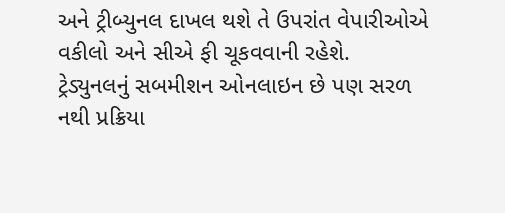અને ટ્રીબ્યુનલ દાખલ થશે તે ઉપરાંત વેપારીઓએ વકીલો અને સીએ ફી ચૂકવવાની રહેશે.
ટ્રેડ્યુનલનું સબમીશન ઓનલાઇન છે પણ સરળ નથી પ્રક્રિયા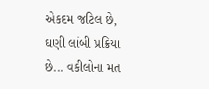એકદમ જટિલ છે, ઘણી લાંબી પ્રક્રિયા છે... વકીલોના મત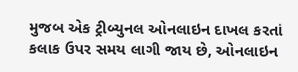મુજબ એક ટ્રીબ્યુનલ ઓનલાઇન દાખલ કરતાં કલાક ઉપર સમય લાગી જાય છે, ઓનલાઇન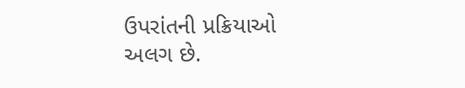ઉપરાંતની પ્રક્રિયાઓ અલગ છે.